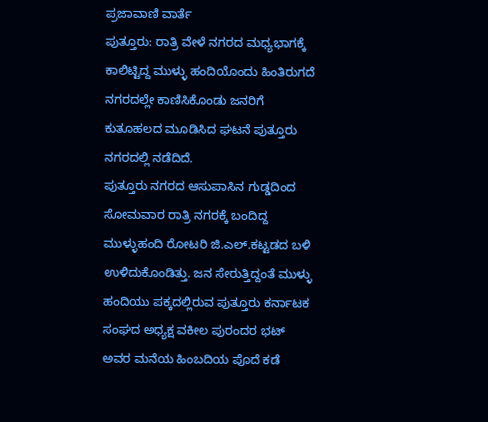ಪ್ರಜಾವಾಣಿ ವಾರ್ತೆ
ಪುತ್ತೂರು: ರಾತ್ರಿ ವೇಳೆ ನಗರದ ಮಧ್ಯಭಾಗಕ್ಕೆ ಕಾಲಿಟ್ಟಿದ್ದ ಮುಳ್ಳು ಹಂದಿಯೊಂದು ಹಿಂತಿರುಗದೆ ನಗರದಲ್ಲೇ ಕಾಣಿಸಿಕೊಂಡು ಜನರಿಗೆ ಕುತೂಹಲದ ಮೂಡಿಸಿದ ಘಟನೆ ಪುತ್ತೂರು ನಗರದಲ್ಲಿ ನಡೆದಿದೆ.
ಪುತ್ತೂರು ನಗರದ ಆಸುಪಾಸಿನ ಗುಡ್ಡದಿಂದ ಸೋಮವಾರ ರಾತ್ರಿ ನಗರಕ್ಕೆ ಬಂದಿದ್ದ ಮುಳ್ಳುಹಂದಿ ರೋಟರಿ ಜಿ.ಎಲ್.ಕಟ್ಟಡದ ಬಳಿ ಉಳಿದುಕೊಂಡಿತ್ತು. ಜನ ಸೇರುತ್ತಿದ್ದಂತೆ ಮುಳ್ಳು ಹಂದಿಯು ಪಕ್ಕದಲ್ಲಿರುವ ಪುತ್ತೂರು ಕರ್ನಾಟಕ ಸಂಘದ ಅಧ್ಯಕ್ಷ ವಕೀಲ ಪುರಂದರ ಭಟ್ ಅವರ ಮನೆಯ ಹಿಂಬದಿಯ ಪೊದೆ ಕಡೆ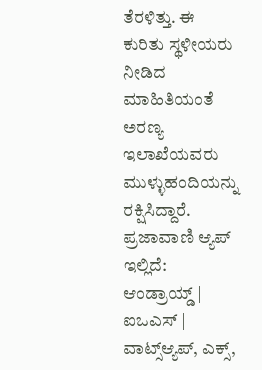ತೆರಳಿತ್ತು. ಈ ಕುರಿತು ಸ್ಥಳೀಯರು ನೀಡಿದ ಮಾಹಿತಿಯಂತೆ ಅರಣ್ಯ ಇಲಾಖೆಯವರು ಮುಳ್ಳುಹಂದಿಯನ್ನು ರಕ್ಷಿಸಿದ್ದಾರೆ.
ಪ್ರಜಾವಾಣಿ ಆ್ಯಪ್ ಇಲ್ಲಿದೆ: ಆಂಡ್ರಾಯ್ಡ್ | ಐಒಎಸ್ | ವಾಟ್ಸ್ಆ್ಯಪ್, ಎಕ್ಸ್,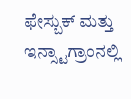ಫೇಸ್ಬುಕ್ ಮತ್ತು ಇನ್ಸ್ಟಾಗ್ರಾಂನಲ್ಲಿ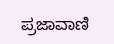ಪ್ರಜಾವಾಣಿ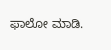ಫಾಲೋ ಮಾಡಿ.